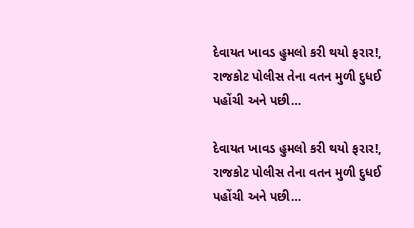દેવાયત ખાવડ હુમલો કરી થયો ફરાર!, રાજકોટ પોલીસ તેના વતન મુળી દુધઈ પહોંચી અને પછી…

દેવાયત ખાવડ હુમલો કરી થયો ફરાર!, રાજકોટ પોલીસ તેના વતન મુળી દુધઈ પહોંચી અને પછી…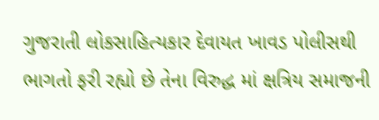ગુજરાતી લોકસાહિત્યકાર દેવાયત ખાવડ પોલીસથી ભાગતો ફરી રહ્યો છે તેના વિરુદ્ધ માં ક્ષત્રિય સમાજની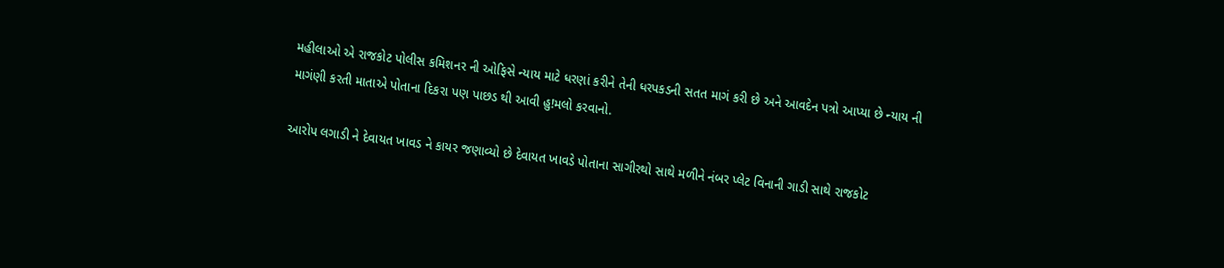મહીલાઓ એ રાજકોટ પોલીસ કમિશનર ની ઓફિસે ન્યાય માટે ધરણાં કરીને તેની ધરપકડની સતત માગં કરી છે અને આવદેન પત્રો આપ્યા છે ન્યાય ની માગંણી કરતી માતાએ પોતાના દિકરા પણ પાછડ થી આવી હુ!મલો કરવાનો.

આરોપ લગાડી ને દેવાયત ખાવડ ને કાયર જણાવ્યો છે દેવાયત ખાવડે પોતાના સાગીરથો સાથે મળીને નંબર પ્લેટ વિનાની ગાડી સાથે રાજકોટ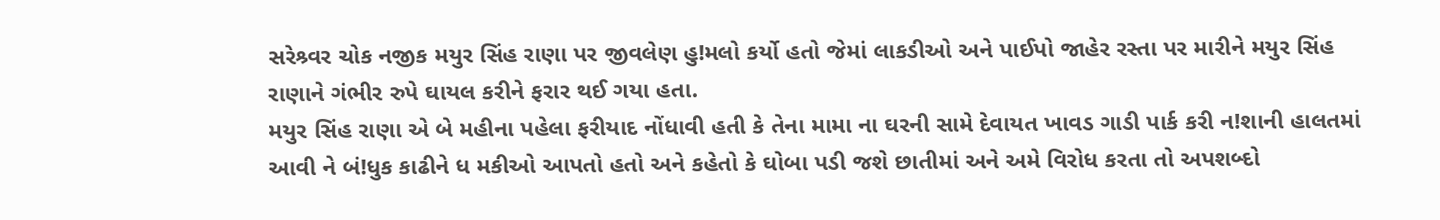સરેશ્ર્વર ચોક નજીક મયુર સિંહ રાણા પર જીવલેણ હુ!મલો કર્યો હતો જેમાં લાકડીઓ અને પાઈપો જાહેર રસ્તા પર મારીને મયુર સિંહ રાણાને ગંભીર રુપે ઘાયલ કરીને ફરાર થઈ ગયા હતા.
મયુર સિંહ રાણા એ બે મહીના પહેલા ફરીયાદ નોંધાવી હતી કે તેના મામા ના ઘરની સામે દેવાયત ખાવડ ગાડી પાર્ક કરી ન!શાની હાલતમાં આવી ને બં!ધુક કાઢીને ધ મકીઓ આપતો હતો અને કહેતો કે ઘોબા પડી જશે છાતીમાં અને અમે વિરોધ કરતા તો અપશબ્દો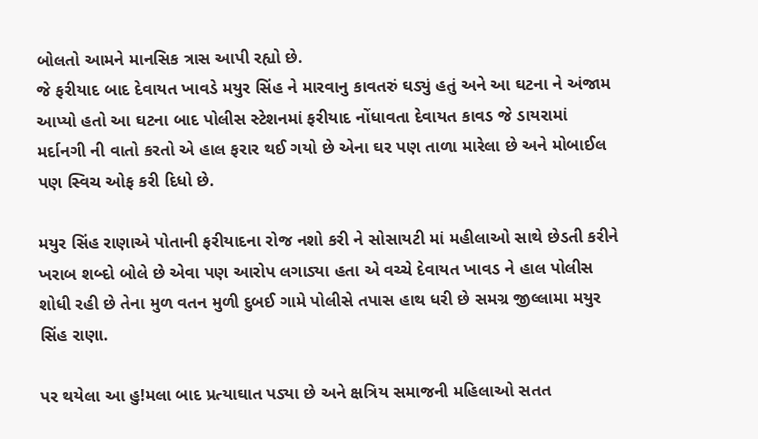બોલતો આમને માનસિક ત્રાસ આપી રહ્યો છે.
જે ફરીયાદ બાદ દેવાયત ખાવડે મયુર સિંહ ને મારવાનુ કાવતરું ઘડ્યું હતું અને આ ઘટના ને અંજામ આપ્યો હતો આ ઘટના બાદ પોલીસ સ્ટેશનમાં ફરીયાદ નોંધાવતા દેવાયત કાવડ જે ડાયરામાં મર્દાનગી ની વાતો કરતો એ હાલ ફરાર થઈ ગયો છે એના ઘર પણ તાળા મારેલા છે અને મોબાઈલ પણ સ્વિચ ઓફ કરી દિધો છે.

મયુર સિંહ રાણાએ પોતાની ફરીયાદના રોજ નશો કરી ને સોસાયટી માં મહીલાઓ સાથે છેડતી કરીને ખરાબ શબ્દો બોલે છે એવા પણ આરોપ લગાડ્યા હતા એ વચ્ચે દેવાયત ખાવડ ને હાલ પોલીસ શોધી રહી છે તેના મુળ વતન મુળી દુબઈ ગામે પોલીસે તપાસ હાથ ધરી છે સમગ્ર જીલ્લામા મયુર સિંહ રાણા.

પર થયેલા આ હુ!મલા બાદ પ્રત્યાઘાત પડ્યા છે અને ક્ષત્રિય સમાજની મહિલાઓ સતત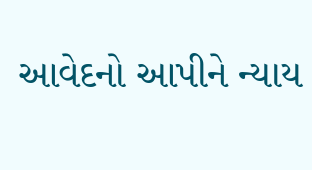આવેદનો આપીને ન્યાય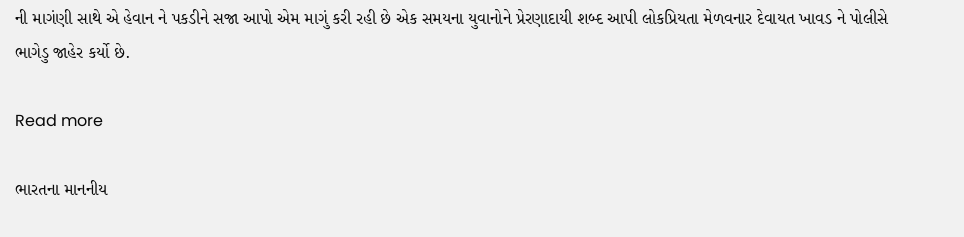ની માગંણી સાથે એ હેવાન ને પકડીને સજા આપો એમ માગું કરી રહી છે એક સમયના યુવાનોને પ્રેરણાદાયી શબ્દ આપી લોકપ્રિયતા મેળવનાર દેવાયત ખાવડ ને પોલીસે ભાગેડુ જાહેર કર્યો છે.

Read more

ભારતના માનનીય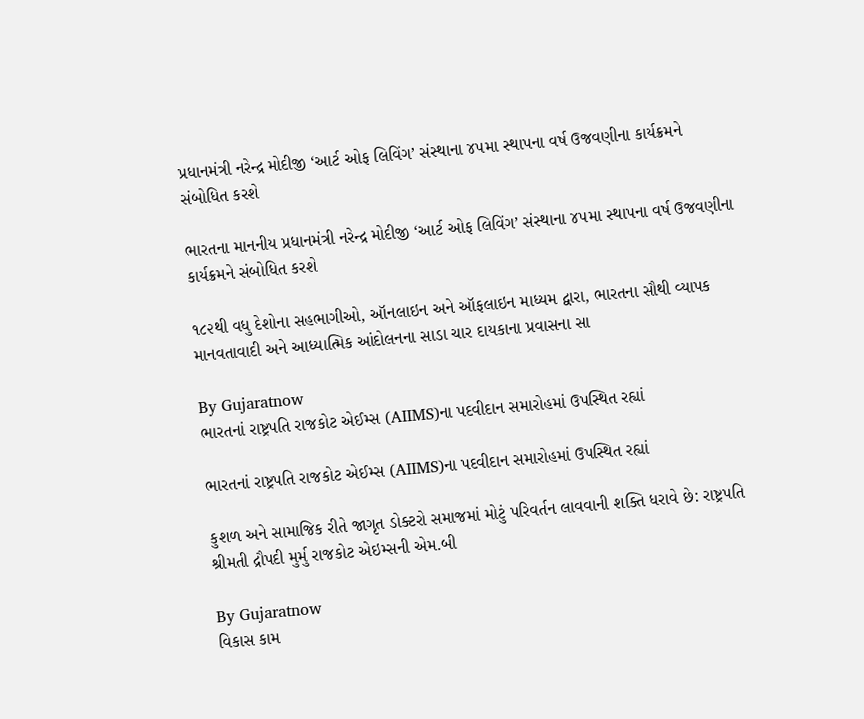પ્રધાનમંત્રી નરેન્દ્ર મોદીજી ‘આર્ટ ઓફ લિવિંગ’ સંસ્થાના ૪૫મા સ્થાપના વર્ષ ઉજવણીના કાર્યક્રમને સંબોધિત કરશે

ભારતના માનનીય પ્રધાનમંત્રી નરેન્દ્ર મોદીજી ‘આર્ટ ઓફ લિવિંગ’ સંસ્થાના ૪૫મા સ્થાપના વર્ષ ઉજવણીના કાર્યક્રમને સંબોધિત કરશે

૧૮૨થી વધુ દેશોના સહભાગીઓ, ઑનલાઇન અને ઑફલાઇન માધ્યમ દ્વારા, ભારતના સૌથી વ્યાપક માનવતાવાદી અને આધ્યાત્મિક આંદોલનના સાડા ચાર દાયકાના પ્રવાસના સા

By Gujaratnow
ભારતનાં રાષ્ટ્રપતિ રાજકોટ એઈમ્સ (AIIMS)ના પદવીદાન સમારોહમાં ઉપસ્થિત રહ્યાં

ભારતનાં રાષ્ટ્રપતિ રાજકોટ એઈમ્સ (AIIMS)ના પદવીદાન સમારોહમાં ઉપસ્થિત રહ્યાં

કુશળ અને સામાજિક રીતે જાગૃત ડોક્ટરો સમાજમાં મોટું પરિવર્તન લાવવાની શક્તિ ધરાવે છે: રાષ્ટ્રપતિ શ્રીમતી દ્રૌપદી મુર્મુ રાજકોટ એઇમ્સની એમ.બી

By Gujaratnow
વિકાસ કામ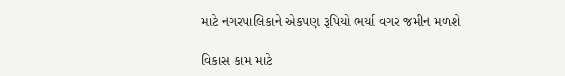માટે નગરપાલિકાને એકપણ રૂપિયો ભર્યા વગર જમીન મળશે

વિકાસ કામ માટે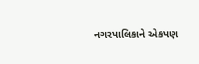નગરપાલિકાને એકપણ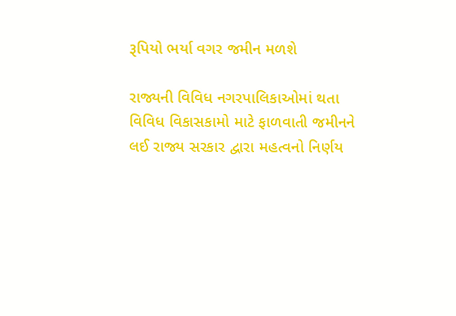રૂપિયો ભર્યા વગર જમીન મળશે

રાજ્યની વિવિધ નગરપાલિકાઓમાં થતા વિવિધ વિકાસકામો માટે ફાળવાતી જમીનને લઈ રાજ્ય સરકાર દ્વારા મહત્વનો નિર્ણય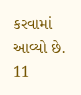કરવામાં આવ્યો છે. 11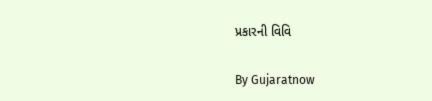પ્રકારની વિવિ

By Gujaratnow